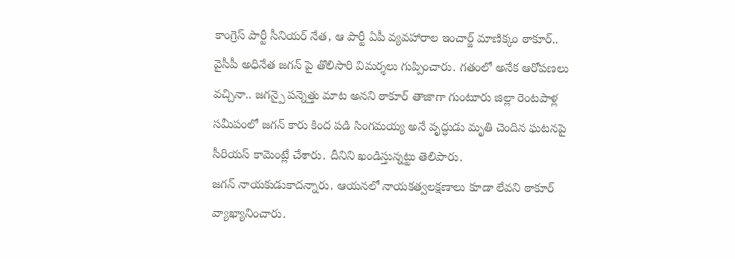కాంగ్రెస్ పార్టీ సీనియర్ నేత, ఆ పార్టీ ఏపీ వ్యవహారాల ఇంచార్జ్ మాణిక్కం ఠాకూర్.. వైసీపీ అధినేత జగన్ పై తొలిసారి విమర్శలు గుప్పించారు. గతంలో అనేక ఆరోపణలు వచ్చినా.. జగన్పై పన్నెత్తు మాట అనని ఠాకూర్ తాజాగా గుంటూరు జిల్లా రెంటపాళ్ల సమీపంలో జగన్ కారు కింద పడి సింగమయ్య అనే వృద్ధుడు మృతి చెందిన ఘటనపై సీరియస్ కామెంట్లే చేశారు. దీనిని ఖండిస్తున్నట్టు తెలిపారు.
జగన్ నాయకుడుకాదన్నారు. ఆయనలో నాయకత్వలక్షణాలు కూడా లేవని ఠాకూర్ వ్యాఖ్యానించారు.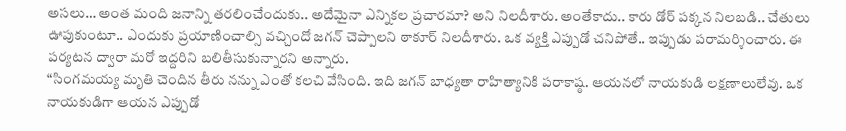అసలు… అంత మంది జనాన్ని తరలించేందుకు.. అదేమైనా ఎన్నికల ప్రచారమా? అని నిలదీశారు. అంతేకాదు.. కారు డోర్ పక్కన నిలబడి.. చేతులు ఊపుకుంటూ.. ఎందుకు ప్రయాణించాల్సి వచ్చిందో జగన్ చెప్పాలని ఠాకూర్ నిలదీశారు. ఒక వ్యక్తి ఎప్పుడో చనిపోతే.. ఇప్పుడు పరామర్శించారు. ఈ పర్యటన ద్వారా మరో ఇద్దరిని బలితీసుకున్నారని అన్నారు.
“సింగమయ్య మృతి చెందిన తీరు నన్ను ఎంతో కలచి వేసింది. ఇది జగన్ బాధ్యతా రాహిత్యానికి పరాకాష్ఠ. ఆయనలో నాయకుడి లక్షణాలులేవు. ఒక నాయకుడిగా ఆయన ఎప్పుడో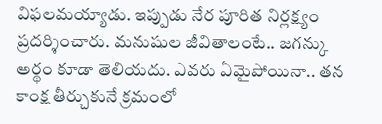విఫలమయ్యాడు. ఇప్పుడు నేర పూరిత నిర్లక్ష్యం ప్రదర్శించారు. మనుషుల జీవితాలంటే.. జగన్కు అర్థం కూడా తెలియదు. ఎవరు ఏమైపోయినా.. తన కాంక్ష తీర్చుకునే క్రమంలో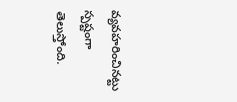వ్యవహరించినట్టు స్పష్టంగా తెలుస్తోంది.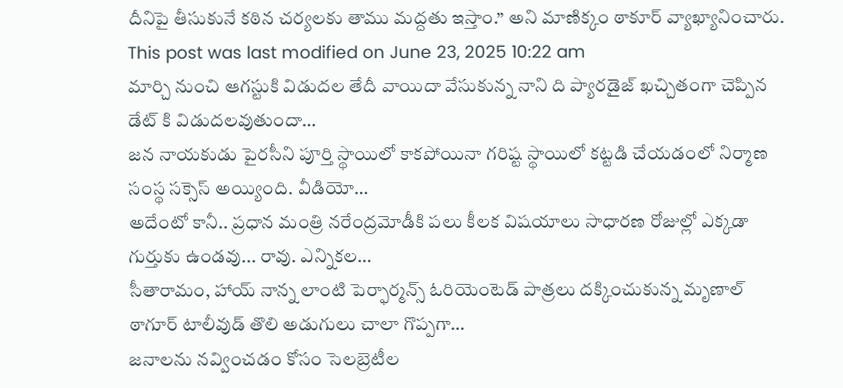దీనిపై తీసుకునే కఠిన చర్యలకు తాము మద్దతు ఇస్తాం.” అని మాణిక్కం ఠాకూర్ వ్యాఖ్యానించారు.
This post was last modified on June 23, 2025 10:22 am
మార్చి నుంచి ఆగస్టుకి విడుదల తేదీ వాయిదా వేసుకున్న నాని ది ప్యారడైజ్ ఖచ్చితంగా చెప్పిన డేట్ కి విడుదలవుతుందా…
జన నాయకుడు పైరసీని పూర్తి స్థాయిలో కాకపోయినా గరిష్ట స్థాయిలో కట్టడి చేయడంలో నిర్మాణ సంస్థ సక్సెస్ అయ్యింది. వీడియో…
అదేంటో కానీ.. ప్రధాన మంత్రి నరేంద్రమోడీకి పలు కీలక విషయాలు సాధారణ రోజుల్లో ఎక్కడా గుర్తుకు ఉండవు... రావు. ఎన్నికల…
సీతారామం, హాయ్ నాన్న లాంటి పెర్ఫార్మన్స్ ఓరియెంటెడ్ పాత్రలు దక్కించుకున్న మృణాల్ ఠాగూర్ టాలీవుడ్ తొలి అడుగులు చాలా గొప్పగా…
జనాలను నవ్వించడం కోసం సెలబ్రెటీల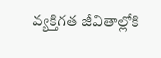వ్యక్తిగత జీవితాల్లోకి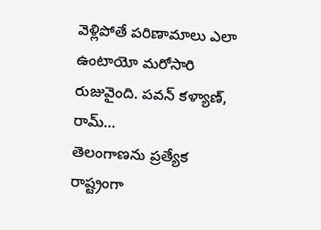వెళ్లిపోతే పరిణామాలు ఎలా ఉంటాయో మరోసారి రుజువైంది. పవన్ కళ్యాణ్, రామ్…
తెలంగాణను ప్రత్యేక రాష్ట్రంగా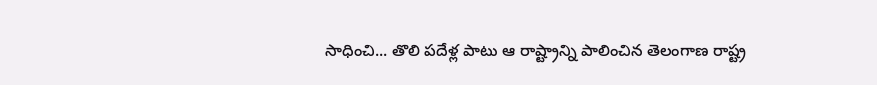సాధించి... తొలి పదేళ్ల పాటు ఆ రాష్ట్రాన్ని పాలించిన తెలంగాణ రాష్ట్ర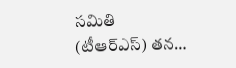సమితి (టీఆర్ఎస్) తన…